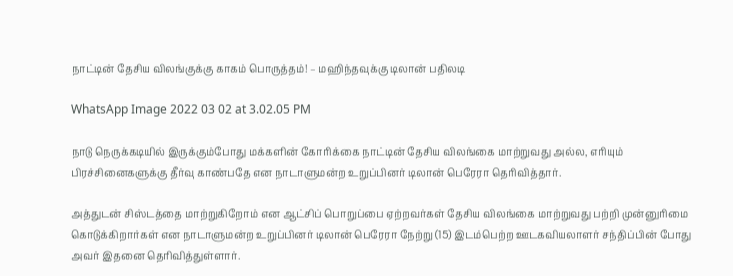நாட்டின் தேசிய விலங்குக்கு காகம் பொருத்தம்! – மஹிந்தவுக்கு டிலான் பதிலடி

WhatsApp Image 2022 03 02 at 3.02.05 PM

நாடு நெருக்கடியில் இருக்கும்போது மக்களின் கோரிக்கை நாட்டின் தேசிய விலங்கை மாற்றுவது அல்ல, எரியும் பிரச்சினைகளுக்கு தீர்வு காண்பதே என நாடாளுமன்ற உறுப்பினர் டிலான் பெரேரா தெரிவித்தார்.

அத்துடன் சிஸ்டத்தை மாற்றுகிறோம் என ஆட்சிப் பொறுப்பை ஏற்றவர்கள் தேசிய விலங்கை மாற்றுவது பற்றி முன்னுரிமை கொடுக்கிறார்கள் என நாடாளுமன்ற உறுப்பினர் டிலான் பெரேரா நேற்று (15) இடம்பெற்ற ஊடகவியலாளர் சந்திப்பின் போது அவர் இதனை தெரிவித்துள்ளார்.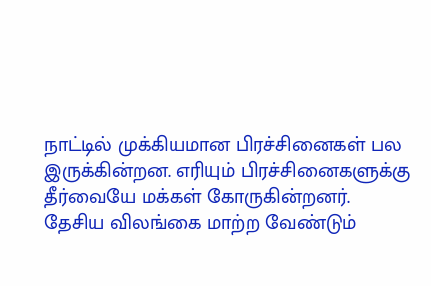நாட்டில் முக்கியமான பிரச்சினைகள் பல இருக்கின்றன. எரியும் பிரச்சினைகளுக்கு தீர்வையே மக்கள் கோருகின்றனர். தேசிய விலங்கை மாற்ற வேண்டும்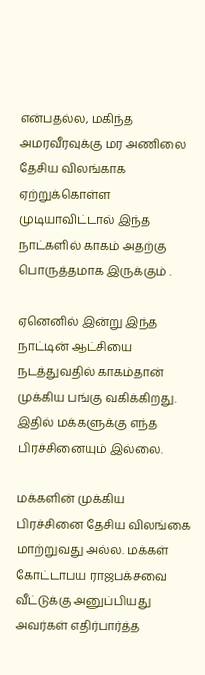என்பதல்ல, மகிந்த அமரவீரவுக்கு மர அணிலை தேசிய விலங்காக ஏற்றுக்கொள்ள முடியாவிட்டால் இந்த நாட்களில் காகம் அதற்கு பொருத்தமாக இருக்கும் .

ஏனெனில் இன்று இந்த நாட்டின் ஆட்சியை நடத்துவதில் காகம்தான் முக்கிய பங்கு வகிக்கிறது. இதில் மக்களுக்கு எந்த பிரச்சினையும் இல்லை.

மக்களின் முக்கிய பிரச்சினை தேசிய விலங்கை மாற்றுவது அல்ல. மக்கள் கோட்டாபய ராஜபக்சவை வீட்டுக்கு அனுப்பியது அவர்கள் எதிர்பார்த்த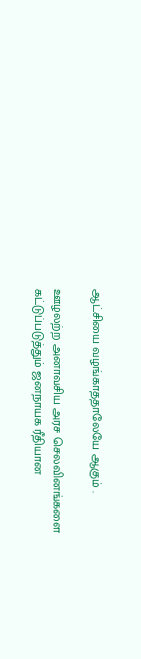ஆட்சியை வழங்காததாலேயே ஆகும் .

ஊழலற்ற அனாவசிய அரச செலவினங்களை கட்டுப்படுத்தும் ஜனநாயக ரீதியான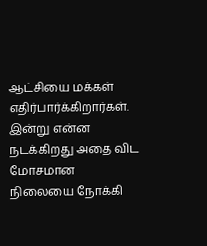ஆட்சியை மக்கள் எதிர்பார்க்கிறார்கள். இன்று என்ன நடக்கிறது அதை விட மோசமான நிலையை நோக்கி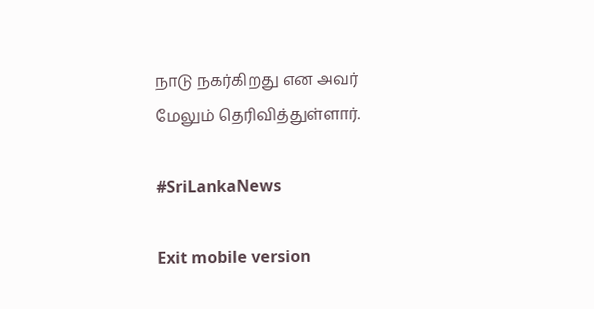நாடு நகர்கிறது என அவர் மேலும் தெரிவித்துள்ளார்.

#SriLankaNews

Exit mobile version